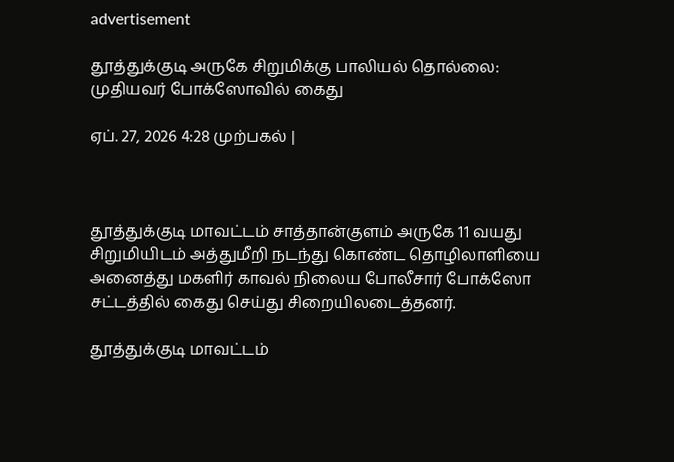advertisement

தூத்துக்குடி அருகே சிறுமிக்கு பாலியல் தொல்லை: முதியவர் போக்ஸோவில் கைது

ஏப். 27, 2026 4:28 முற்பகல் |



தூத்துக்குடி மாவட்டம் சாத்தான்குளம் அருகே 11 வயது சிறுமியிடம் அத்துமீறி நடந்து கொண்ட தொழிலாளியை அனைத்து மகளிர் காவல் நிலைய போலீசார் போக்ஸோ சட்டத்தில் கைது செய்து சிறையிலடைத்தனர்.

தூத்துக்குடி மாவட்டம்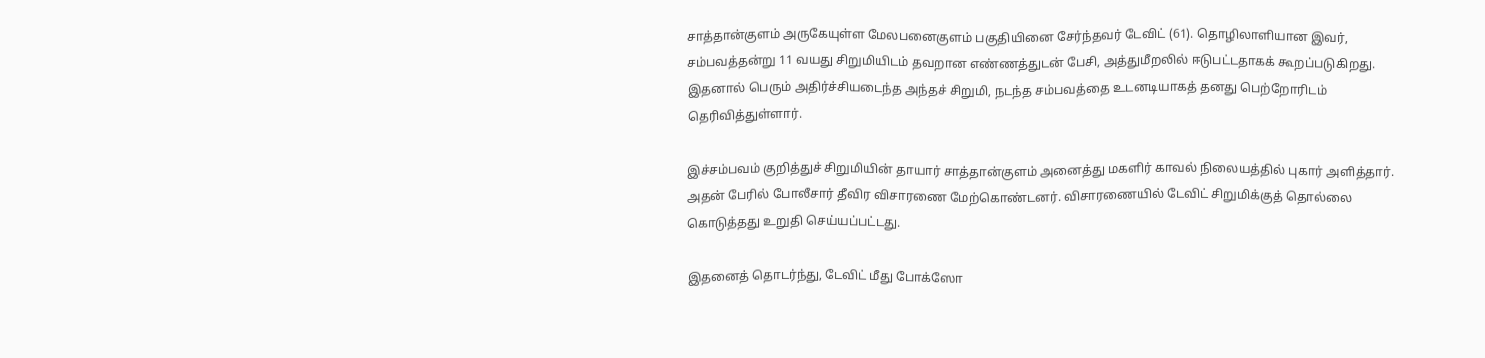சாத்தான்குளம் அருகேயுள்ள மேலபனைகுளம் பகுதியினை சேர்ந்தவர் டேவிட் (61). தொழிலாளியான இவர், சம்பவத்தன்று 11 வயது சிறுமியிடம் தவறான எண்ணத்துடன் பேசி, அத்துமீறலில் ஈடுபட்டதாகக் கூறப்படுகிறது. இதனால் பெரும் அதிர்ச்சியடைந்த அந்தச் சிறுமி, நடந்த சம்பவத்தை உடனடியாகத் தனது பெற்றோரிடம் தெரிவித்துள்ளார்.

இச்சம்பவம் குறித்துச் சிறுமியின் தாயார் சாத்தான்குளம் அனைத்து மகளிர் காவல் நிலையத்தில் புகார் அளித்தார். அதன் பேரில் போலீசார் தீவிர விசாரணை மேற்கொண்டனர். விசாரணையில் டேவிட் சிறுமிக்குத் தொல்லை கொடுத்தது உறுதி செய்யப்பட்டது.

இதனைத் தொடர்ந்து, டேவிட் மீது போக்ஸோ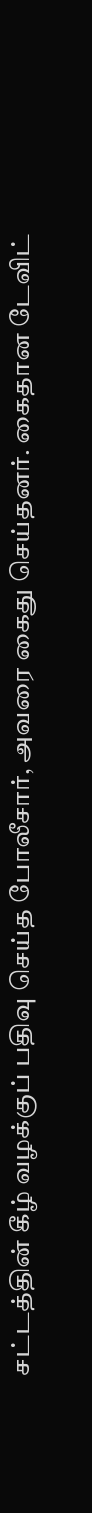சட்டத்தின் கீழ் வழக்குப் பதிவு செய்த போலீசார், அவரை கைது செய்தனர். கைதான டேவிட்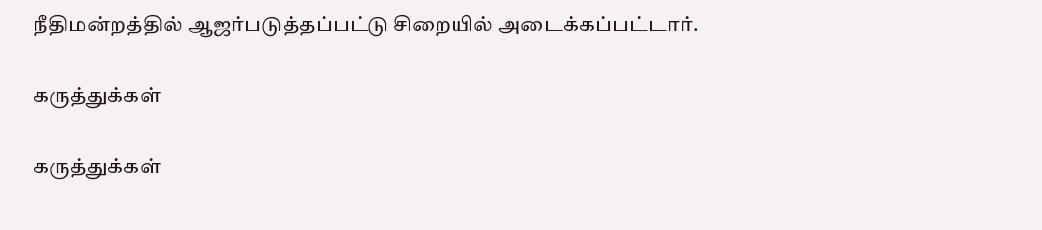நீதிமன்றத்தில் ஆஜர்படுத்தப்பட்டு சிறையில் அடைக்கப்பட்டார்.

கருத்துக்கள்

கருத்துக்கள்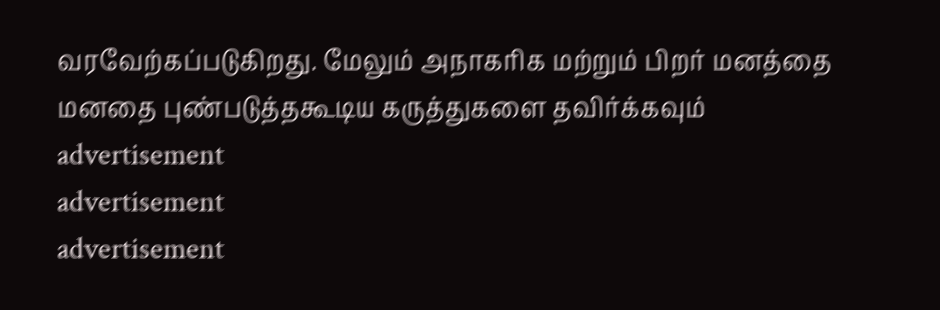வரவேற்கப்படுகிறது. மேலும் அநாகரிக மற்றும் பிறர் மனத்தை மனதை புண்படுத்தகூடிய கருத்துகளை தவிர்க்கவும்
advertisement
advertisement
advertisement